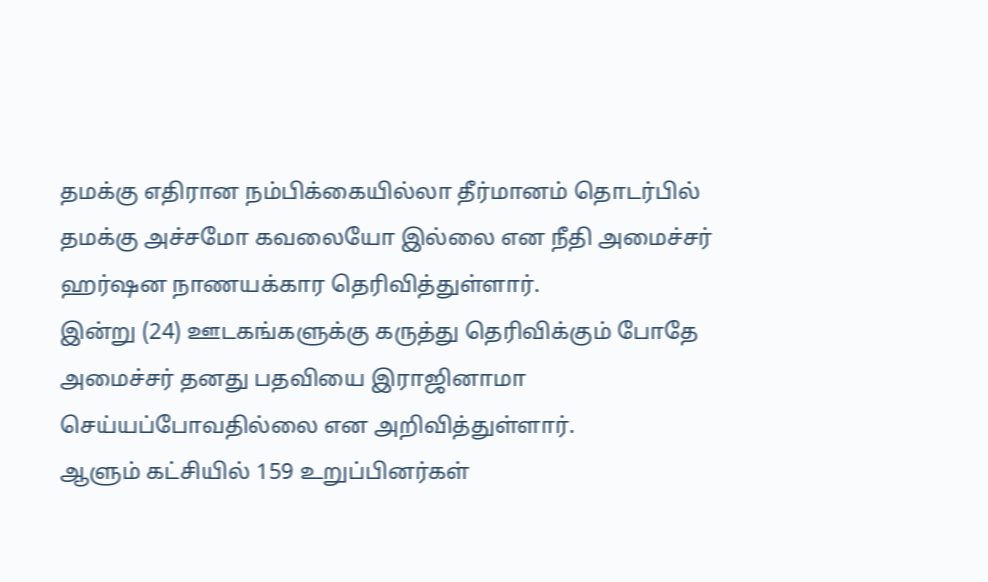தமக்கு எதிரான நம்பிக்கையில்லா தீர்மானம் தொடர்பில் தமக்கு அச்சமோ கவலையோ இல்லை என நீதி அமைச்சர் ஹர்ஷன நாணயக்கார தெரிவித்துள்ளார்.
இன்று (24) ஊடகங்களுக்கு கருத்து தெரிவிக்கும் போதே அமைச்சர் தனது பதவியை இராஜினாமா செய்யப்போவதில்லை என அறிவித்துள்ளார்.
ஆளும் கட்சியில் 159 உறுப்பினர்கள்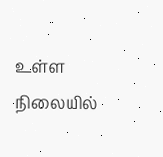உள்ள நிலையில்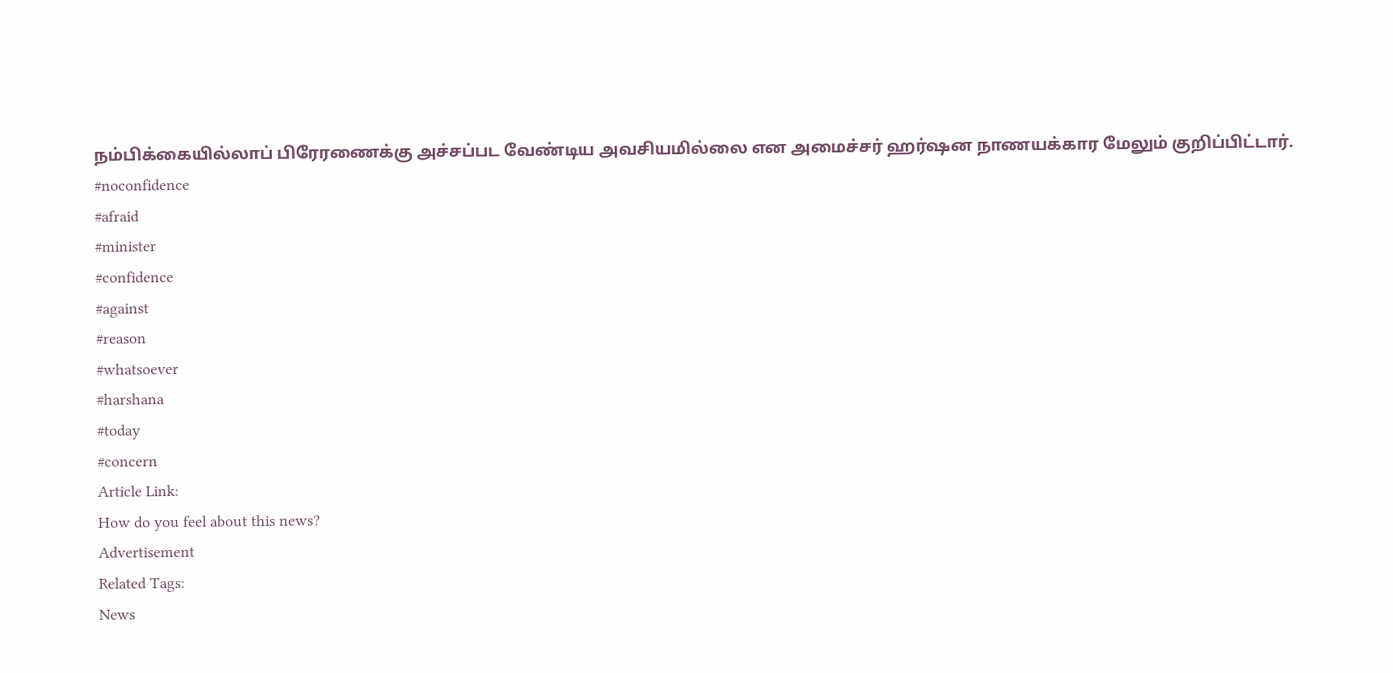நம்பிக்கையில்லாப் பிரேரணைக்கு அச்சப்பட வேண்டிய அவசியமில்லை என அமைச்சர் ஹர்ஷன நாணயக்கார மேலும் குறிப்பிட்டார்.
#noconfidence
#afraid
#minister
#confidence
#against
#reason
#whatsoever
#harshana
#today
#concern
Article Link:
How do you feel about this news?
Advertisement
Related Tags:
News